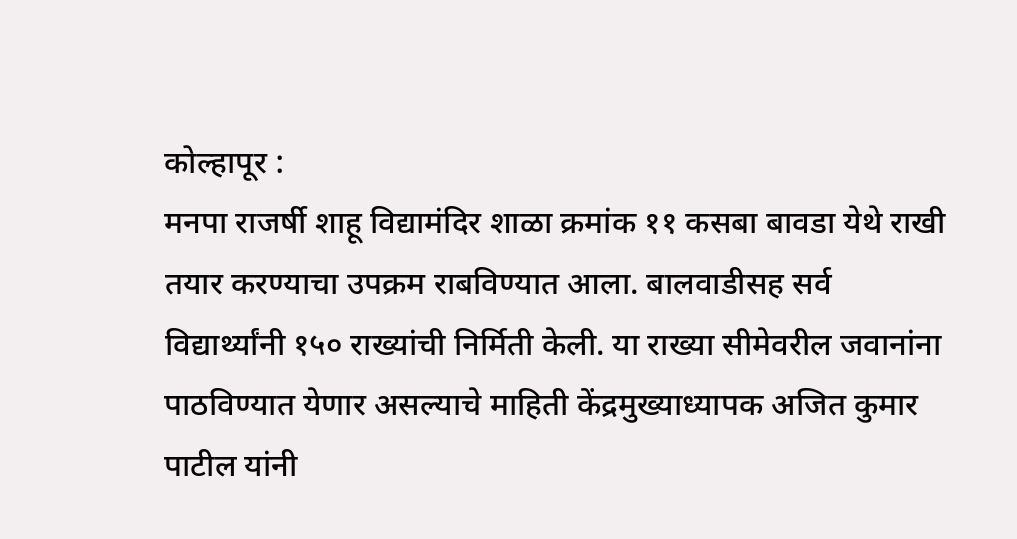कोल्हापूर :
मनपा राजर्षी शाहू विद्यामंदिर शाळा क्रमांक ११ कसबा बावडा येथे राखी तयार करण्याचा उपक्रम राबविण्यात आला. बालवाडीसह सर्व विद्यार्थ्यांनी १५० राख्यांची निर्मिती केली. या राख्या सीमेवरील जवानांना पाठविण्यात येणार असल्याचे माहिती केंद्रमुख्याध्यापक अजित कुमार पाटील यांनी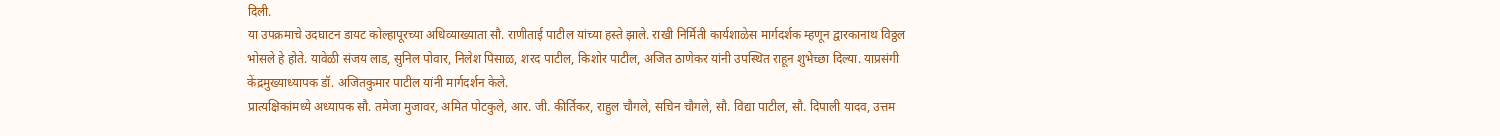दिली.
या उपक्रमाचे उदघाटन डायट कोल्हापूरच्या अधिव्याख्याता सौ. राणीताई पाटील यांच्या हस्ते झाले. राखी निर्मिती कार्यशाळेस मार्गदर्शक म्हणून द्वारकानाथ विठ्ठल भोसले हे होते. यावेळी संजय लाड, सुनिल पोवार, निलेश पिसाळ, शरद पाटील, किशोर पाटील, अजित ठाणेकर यांनी उपस्थित राहून शुभेच्छा दिल्या. याप्रसंगी केंद्रमुख्याध्यापक डॉ. अजितकुमार पाटील यांनी मार्गदर्शन केले.
प्रात्यक्षिकांमध्ये अध्यापक सौ. तमेजा मुजावर, अमित पोटकुले, आर. जी. कीर्तिकर, राहुल चौगले, सचिन चौगले, सौ. विद्या पाटील, सौ. दिपाली यादव, उत्तम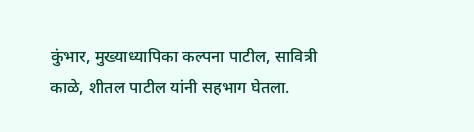कुंभार, मुख्याध्यापिका कल्पना पाटील, सावित्री काळे, शीतल पाटील यांनी सहभाग घेतला.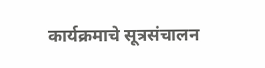कार्यक्रमाचे सूत्रसंचालन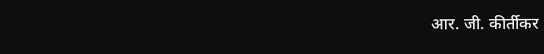आर. जी. कीर्तीकर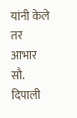यांनी केले तर आभार सौ. दिपाली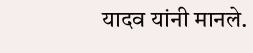यादव यांनी मानले.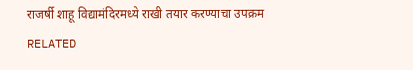राजर्षी शाहू विद्यामंदिरमध्ये राखी तयार करण्याचा उपक्रम
RELATED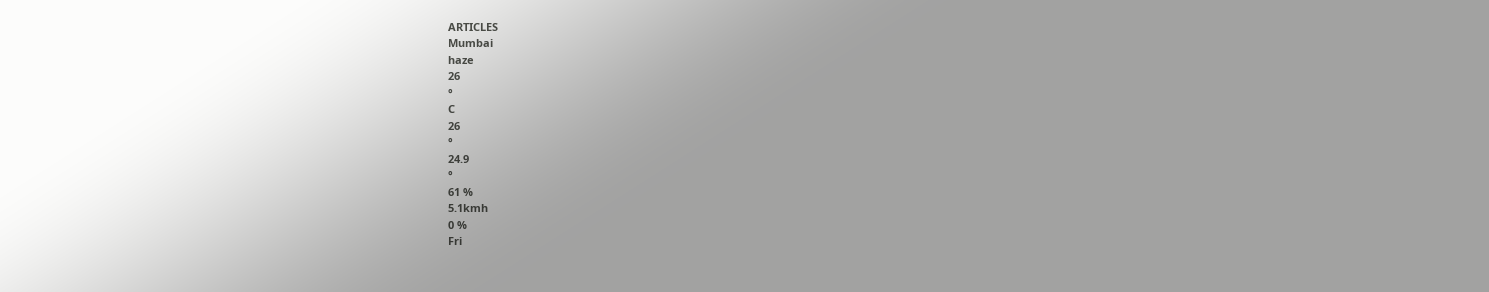ARTICLES
Mumbai
haze
26
°
C
26
°
24.9
°
61 %
5.1kmh
0 %
Fri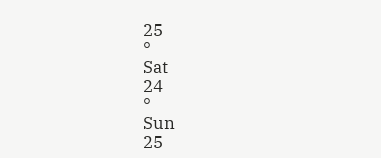25
°
Sat
24
°
Sun
25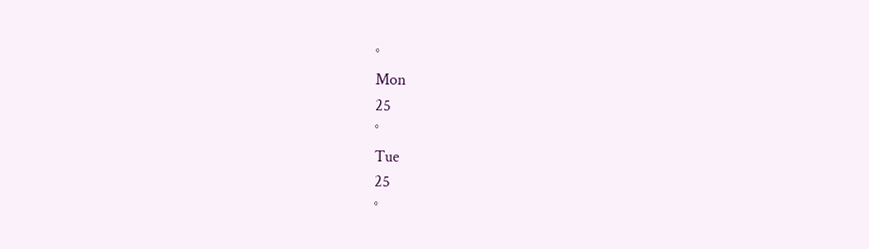°
Mon
25
°
Tue
25
°